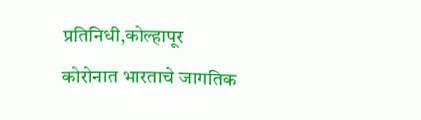प्रतिनिधी,कोल्हापूर
कोरोनात भारताचे जागतिक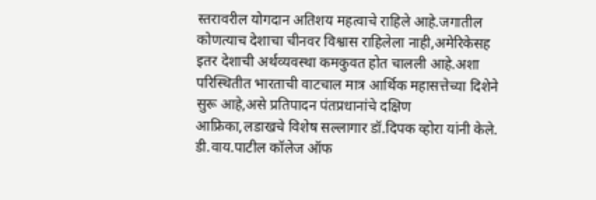स्तरावरील योगदान अतिशय महत्वाचे राहिले आहे.जगातील कोणत्याच देशाचा चीनवर विश्वास राहिलेला नाही,अमेरिकेसह इतर देशाची अर्थव्यवस्था कमकुवत होत चालली आहे.अशा परिस्थितीत भारताची वाटचाल मात्र आर्थिक महासत्तेच्या दिशेने सुरू आहे,असे प्रतिपादन पंतप्रधानांचे दक्षिण आफ्रिका,लडाखचे विशेष सल्लागार डॉ.दिपक व्होरा यांनी केले.
डी.वाय.पाटील कॉलेज ऑफ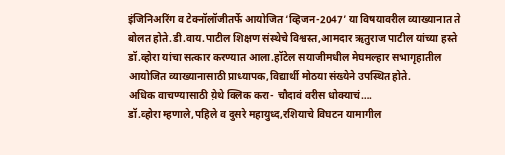इंजिनिअरिंग व टेक्नॉलॉजीतर्फे आयोजित ‘व्हिजन-2047’ या विषयावरील व्याख्यानात ते बोलत होते.डी.वाय.पाटील शिक्षण संस्थेचे विश्वस्त,आमदार ऋतुराज पाटील यांच्या हस्ते डॉ.व्होरा यांचा सत्कार करण्यात आला.हॉटेल सयाजीमधील मेघमल्हार सभागृहातील आयोजित व्याख्यानासाठी प्राध्यापक,विद्यार्थी मोठया संख्येने उपस्थित होते.
अधिक वाचण्यासाठी य़ेथे क्लिक करा- चौदावं वरीस धोक्याचं….
डॉ.व्होरा म्हणाले,पहिले व दुसरे महायुध्द,रशियाचे विघटन यामागील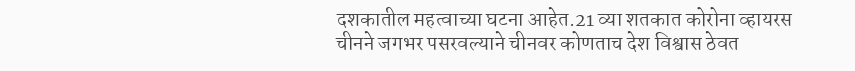दशकातील महत्वाच्या घटना आहेत.21 व्या शतकात कोरोना व्हायरस चीनने जगभर पसरवल्याने चीनवर कोणताच देश विश्वास ठेवत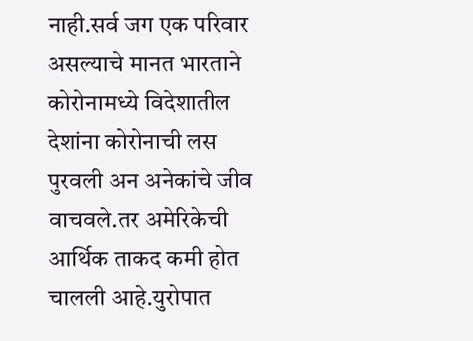नाही.सर्व जग एक परिवार असल्याचे मानत भारताने कोरोनामध्ये विदेशातील देशांना कोरोनाची लस पुरवली अन अनेकांचे जीव वाचवले.तर अमेरिकेची आर्थिक ताकद कमी होत चालली आहे.युरोपात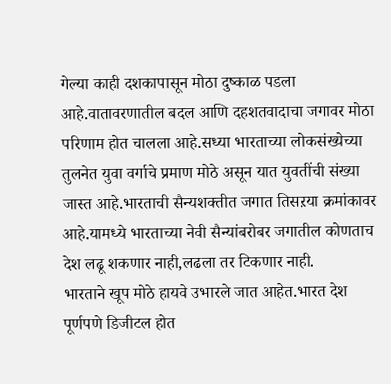गेल्या काही दशकापासून मोठा दुष्काळ पडला आहे.वातावरणातील बदल आणि दहशतवादाचा जगावर मोठा परिणाम होत चालला आहे.सध्या भारताच्या लोकसंख्येच्या तुलनेत युवा वर्गाचे प्रमाण मोठे असून यात युवतींची संख्या जास्त आहे.भारताची सैन्यशक्तीत जगात तिसऱया क्रमांकावर आहे.यामध्ये भारताच्या नेवी सैन्यांबरोबर जगातील कोणताच देश लढू शकणार नाही,लढला तर टिकणार नाही.
भारताने खूप मोठे हायवे उभारले जात आहेत.भारत देश पूर्णपणे डिजीटल होत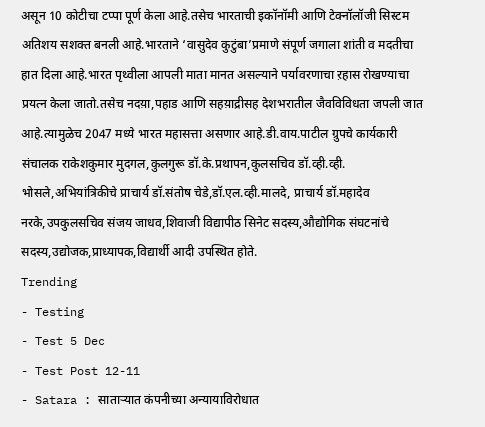असून 10 कोटीचा टप्पा पूर्ण केला आहे.तसेच भारताची इकॉनॉमी आणि टेक्नॉलॉजी सिस्टम अतिशय सशक्त बनली आहे.भारताने ‘वासुदेव कुटुंबा’प्रमाणे संपूर्ण जगाला शांती व मदतीचा हात दिला आहे.भारत पृथ्वीला आपली माता मानत असल्याने पर्यावरणाचा ऱहास रोखण्याचा प्रयत्न केला जातो.तसेच नदय़ा,पहाड आणि सहय़ाद्रीसह देशभरातील जैवविविधता जपली जात आहे.त्यामुळेच 2047 मध्ये भारत महासत्ता असणार आहे.डी.वाय.पाटील ग्रुपचे कार्यकारी संचालक राकेशकुमार मुदगल,कुलगुरू डॉ.के.प्रथापन,कुलसचिव डॉ.व्ही.व्ही. भोसले,अभियांत्रिकीचे प्राचार्य डॉ.संतोष चेडे,डॉ.एल.व्ही.मालदे, प्राचार्य डॉ.महादेव नरके,उपकुलसचिव संजय जाधव,शिवाजी विद्यापीठ सिनेट सदस्य,औद्योगिक संघटनांचे सदस्य,उद्योजक,प्राध्यापक,विद्यार्थी आदी उपस्थित होते.
Trending
- Testing
- Test 5 Dec
- Test Post 12-11
- Satara : साताऱ्यात कंपनीच्या अन्यायाविरोधात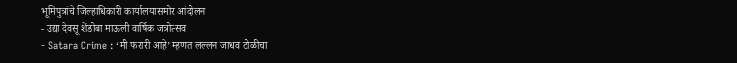भूमिपुत्रांचे जिल्हाधिकारी कार्यालयासमोर आंदोलन
- उद्या देवसू शेंडोबा माऊली वार्षिक जत्रोत्सव
- Satara Crime : ‘मी फरारी आहे’ म्हणत लल्लन जाधव टोळीचा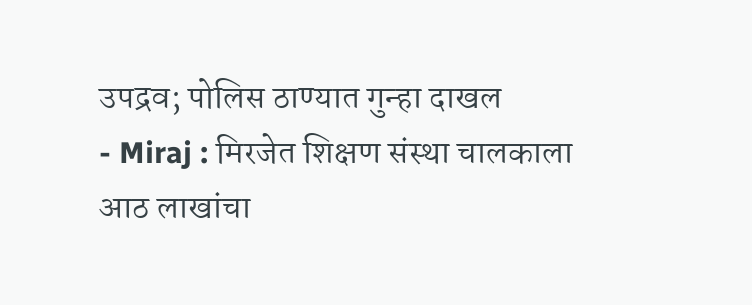उपद्रव; पोलिस ठाण्यात गुन्हा दाखल
- Miraj : मिरजेत शिक्षण संस्था चालकाला आठ लाखांचा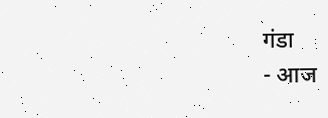गंडा
- आज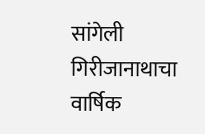सांगेली गिरीजानाथाचा वार्षिक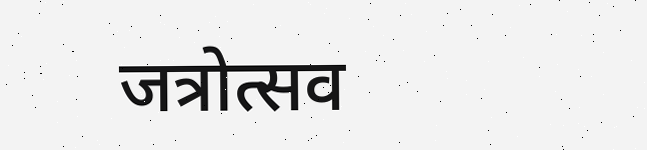जत्रोत्सव